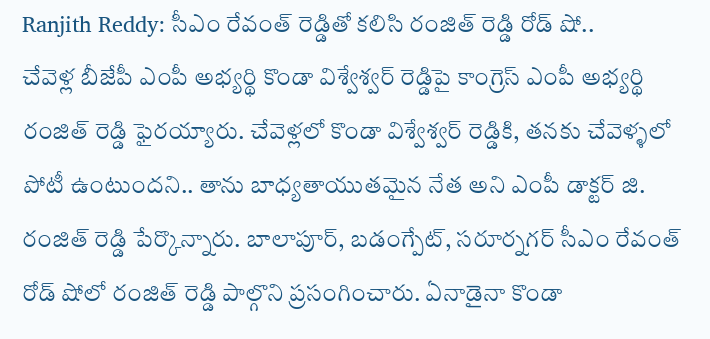Ranjith Reddy: సీఎం రేవంత్ రెడ్డితో కలిసి రంజిత్ రెడ్డి రోడ్ షో..
చేవెళ్ల బీజేపీ ఎంపీ అభ్యర్థి కొండా విశ్వేశ్వర్ రెడ్డిపై కాంగ్రెస్ ఎంపీ అభ్యర్థి రంజిత్ రెడ్డి ఫైరయ్యారు. చేవెళ్లలో కొండా విశ్వేశ్వర్ రెడ్డికి, తనకు చేవెళ్ళలో పోటీ ఉంటుందని.. తాను బాధ్యతాయుతమైన నేత అని ఎంపీ డాక్టర్ జి. రంజిత్ రెడ్డి పేర్కొన్నారు. బాలాపూర్, బడంగ్పేట్, సరూర్నగర్ సీఎం రేవంత్ రోడ్ షోలో రంజిత్ రెడ్డి పాల్గొని ప్రసంగించారు. ఏనాడైనా కొండా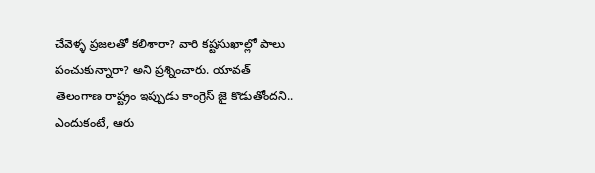చేవెళ్ళ ప్రజలతో కలిశారా? వారి కష్టసుఖాల్లో పాలు పంచుకున్నారా? అని ప్రశ్నించారు. యావత్ తెలంగాణ రాష్ట్రం ఇప్పుడు కాంగ్రెస్ జై కొడుతోందని.. ఎందుకంటే, ఆరు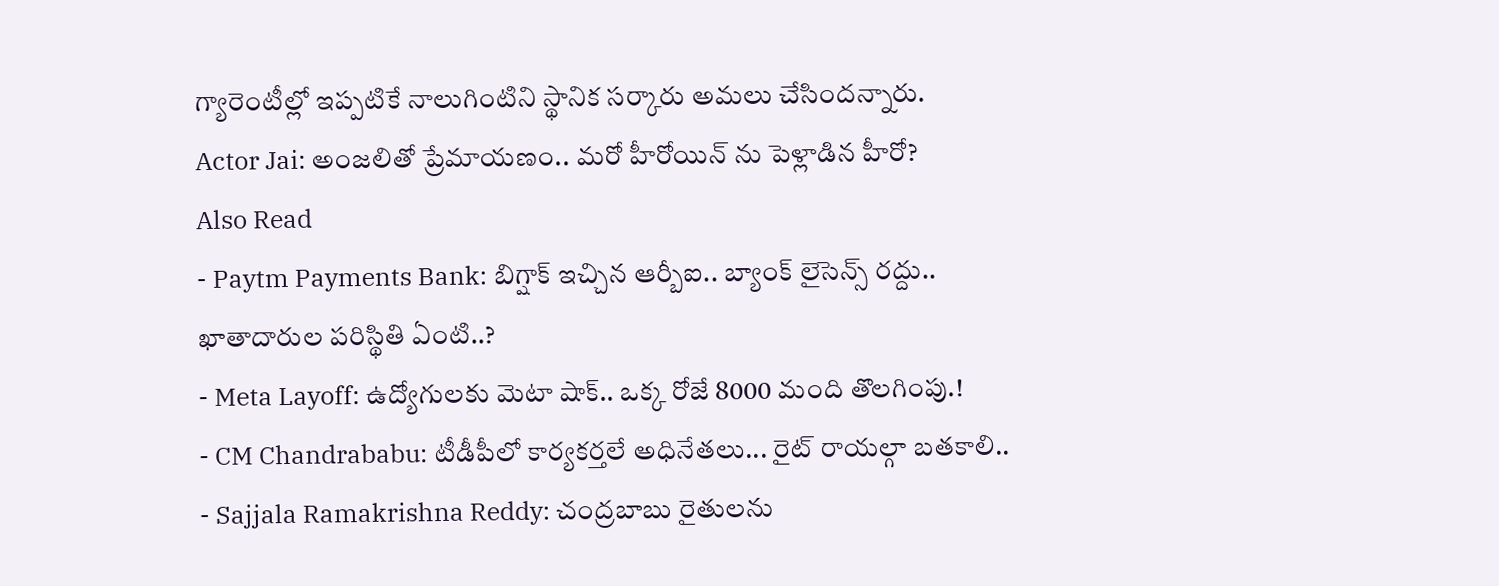గ్యారెంటీల్లో ఇప్పటికే నాలుగింటిని స్థానిక సర్కారు అమలు చేసిందన్నారు.
Actor Jai: అంజలితో ప్రేమాయణం.. మరో హీరోయిన్ ను పెళ్లాడిన హీరో?
Also Read
- Paytm Payments Bank: బిగ్షాక్ ఇచ్చిన ఆర్బీఐ.. బ్యాంక్ లైసెన్స్ రద్దు.. ఖాతాదారుల పరిస్థితి ఏంటి..?
- Meta Layoff: ఉద్యోగులకు మెటా షాక్.. ఒక్క రోజే 8000 మంది తొలగింపు.!
- CM Chandrababu: టీడీపీలో కార్యకర్తలే అధినేతలు... రైట్ రాయల్గా బతకాలి..
- Sajjala Ramakrishna Reddy: చంద్రబాబు రైతులను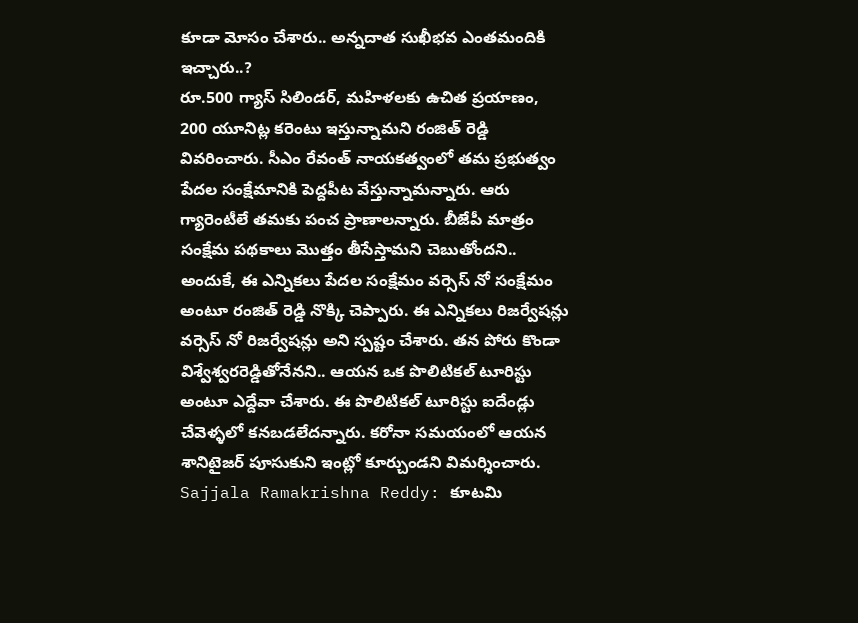కూడా మోసం చేశారు.. అన్నదాత సుఖీభవ ఎంతమందికి ఇచ్చారు..?
రూ.500 గ్యాస్ సిలిండర్, మహిళలకు ఉచిత ప్రయాణం, 200 యూనిట్ల కరెంటు ఇస్తున్నామని రంజిత్ రెడ్డి వివరించారు. సీఎం రేవంత్ నాయకత్వంలో తమ ప్రభుత్వం పేదల సంక్షేమానికి పెద్దపీట వేస్తున్నామన్నారు. ఆరు గ్యారెంటీలే తమకు పంచ ప్రాణాలన్నారు. బీజేపీ మాత్రం సంక్షేమ పథకాలు మొత్తం తీసేస్తామని చెబుతోందని.. అందుకే, ఈ ఎన్నికలు పేదల సంక్షేమం వర్సెస్ నో సంక్షేమం అంటూ రంజిత్ రెడ్డి నొక్కి చెప్పారు. ఈ ఎన్నికలు రిజర్వేషన్లు వర్సెస్ నో రిజర్వేషన్లు అని స్పష్టం చేశారు. తన పోరు కొండా విశ్వేశ్వరరెడ్డితోనేనని.. ఆయన ఒక పొలిటికల్ టూరిస్టు అంటూ ఎద్దేవా చేశారు. ఈ పొలిటికల్ టూరిస్టు ఐదేండ్లు చేవెళ్ళలో కనబడలేదన్నారు. కరోనా సమయంలో ఆయన శానిటైజర్ పూసుకుని ఇంట్లో కూర్చుండని విమర్శించారు.
Sajjala Ramakrishna Reddy: కూటమి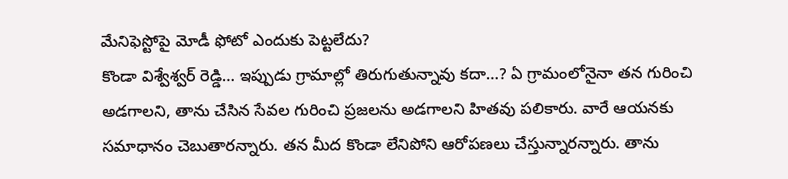మేనిఫెస్టోపై మోడీ ఫోటో ఎందుకు పెట్టలేదు?
కొండా విశ్వేశ్వర్ రెడ్డి… ఇప్పుడు గ్రామాల్లో తిరుగుతున్నావు కదా…? ఏ గ్రామంలోనైనా తన గురించి అడగాలని, తాను చేసిన సేవల గురించి ప్రజలను అడగాలని హితవు పలికారు. వారే ఆయనకు సమాధానం చెబుతారన్నారు. తన మీద కొండా లేనిపోని ఆరోపణలు చేస్తున్నారన్నారు. తాను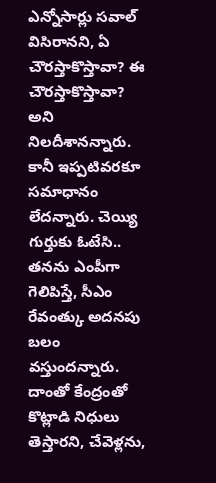ఎన్నోసార్లు సవాల్ విసిరానని, ఏ చౌరస్తాకొస్తావా? ఈ చౌరస్తాకొస్తావా? అని నిలదీశానన్నారు. కానీ ఇప్పటివరకూ సమాధానం లేదన్నారు. చెయ్యి గుర్తుకు ఓటేసి.. తనను ఎంపీగా గెలిపిస్తే, సీఎం రేవంత్కు అదనపు బలం వస్తుందన్నారు. దాంతో కేంద్రంతో కొట్లాడి నిధులు తెస్తారని, చేవెళ్లను,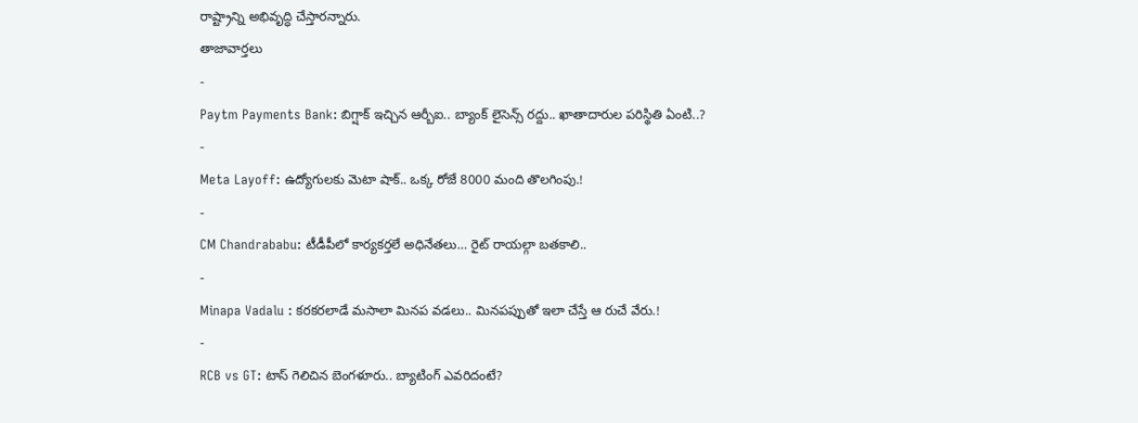రాష్ట్రాన్ని అభివృద్ధి చేస్తారన్నారు.
తాజావార్తలు
-
Paytm Payments Bank: బిగ్షాక్ ఇచ్చిన ఆర్బీఐ.. బ్యాంక్ లైసెన్స్ రద్దు.. ఖాతాదారుల పరిస్థితి ఏంటి..?
-
Meta Layoff: ఉద్యోగులకు మెటా షాక్.. ఒక్క రోజే 8000 మంది తొలగింపు.!
-
CM Chandrababu: టీడీపీలో కార్యకర్తలే అధినేతలు… రైట్ రాయల్గా బతకాలి..
-
Minapa Vadalu : కరకరలాడే మసాలా మినప వడలు.. మినపప్పుతో ఇలా చేస్తే ఆ రుచే వేరు.!
-
RCB vs GT: టాస్ గెలిచిన బెంగళూరు.. బ్యాటింగ్ ఎవరిదంటే?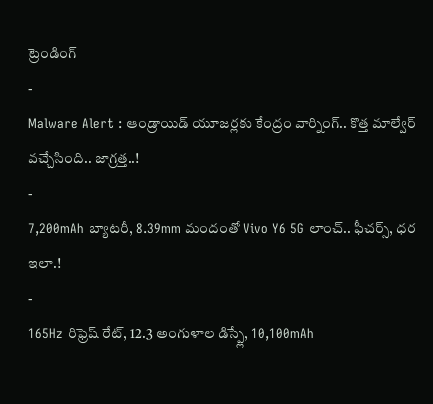ట్రెండింగ్
-
Malware Alert : ఆండ్రాయిడ్ యూజర్లకు కేంద్రం వార్నింగ్.. కొత్త మాల్వేర్ వచ్చేసింది.. జాగ్రత్త..!
-
7,200mAh బ్యాటరీ, 8.39mm మందంతో Vivo Y6 5G లాంచ్.. ఫీచర్స్, ధర ఇలా.!
-
165Hz రిఫ్రెష్ రేట్, 12.3 అంగుళాల డిస్ప్లే, 10,100mAh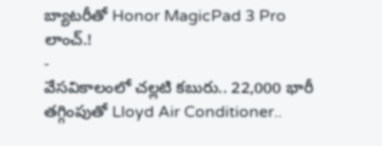బ్యాటరీతో Honor MagicPad 3 Pro లాంచ్.!
-
వేసవికాలంలో చల్లటి కబురు.. 22,000 భారీ తగ్గింపుతో Lloyd Air Conditioner..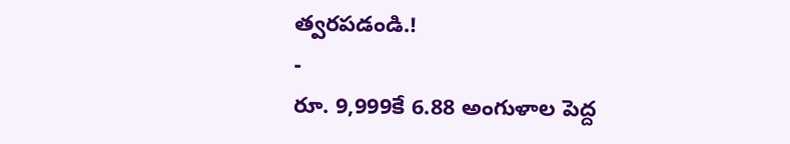త్వరపడండి.!
-
రూ. 9,999కే 6.88 అంగుళాల పెద్ద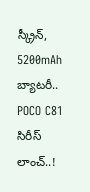స్క్రీన్, 5200mAh బ్యాటరీ.. POCO C81 సిరీస్ లాంచ్..!